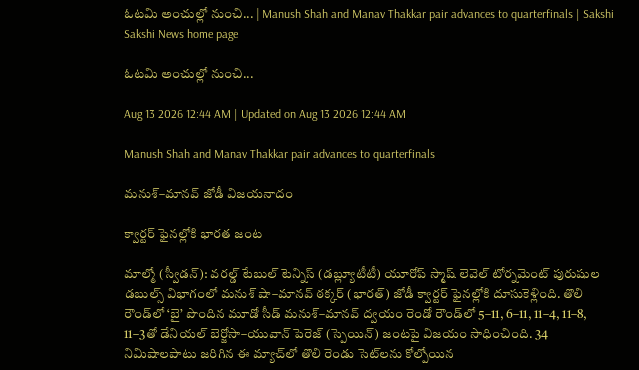ఓటమి అంచుల్లో నుంచి... | Manush Shah and Manav Thakkar pair advances to quarterfinals | Sakshi
Sakshi News home page

ఓటమి అంచుల్లో నుంచి...

Aug 13 2026 12:44 AM | Updated on Aug 13 2026 12:44 AM

Manush Shah and Manav Thakkar pair advances to quarterfinals

మనుశ్‌–మానవ్‌ జోడీ విజయనాదం

క్వార్టర్‌ ఫైనల్లోకి భారత జంట

మాల్మో (స్వీడన్‌): వరల్డ్‌ టేబుల్‌ టెన్నిస్‌ (డబ్ల్యూటీటీ) యూరోప్‌ స్మాష్‌ లెవెల్‌ టోర్నమెంట్‌ పురుషుల డబుల్స్‌ విభాగంలో మనుశ్‌ షా–మానవ్‌ ఠక్కర్‌ (భారత్‌) జోడీ క్వార్టర్‌ ఫైనల్లోకి దూసుకెళ్లింది. తొలి రౌండ్‌లో ‘బై’ పొందిన మూడో సీడ్‌ మనుశ్‌–మానవ్‌ ద్వయం రెండో రౌండ్‌లో 5–11, 6–11, 11–4, 11–8, 11–3తో డేనియల్‌ బెర్జోసా–యువాన్‌ పెరెజ్‌ (స్పెయిన్‌) జంటపై విజయం సాధించింది. 34 నిమిషాలపాటు జరిగిన ఈ మ్యాచ్‌లో తొలి రెండు సెట్‌లను కోల్పోయిన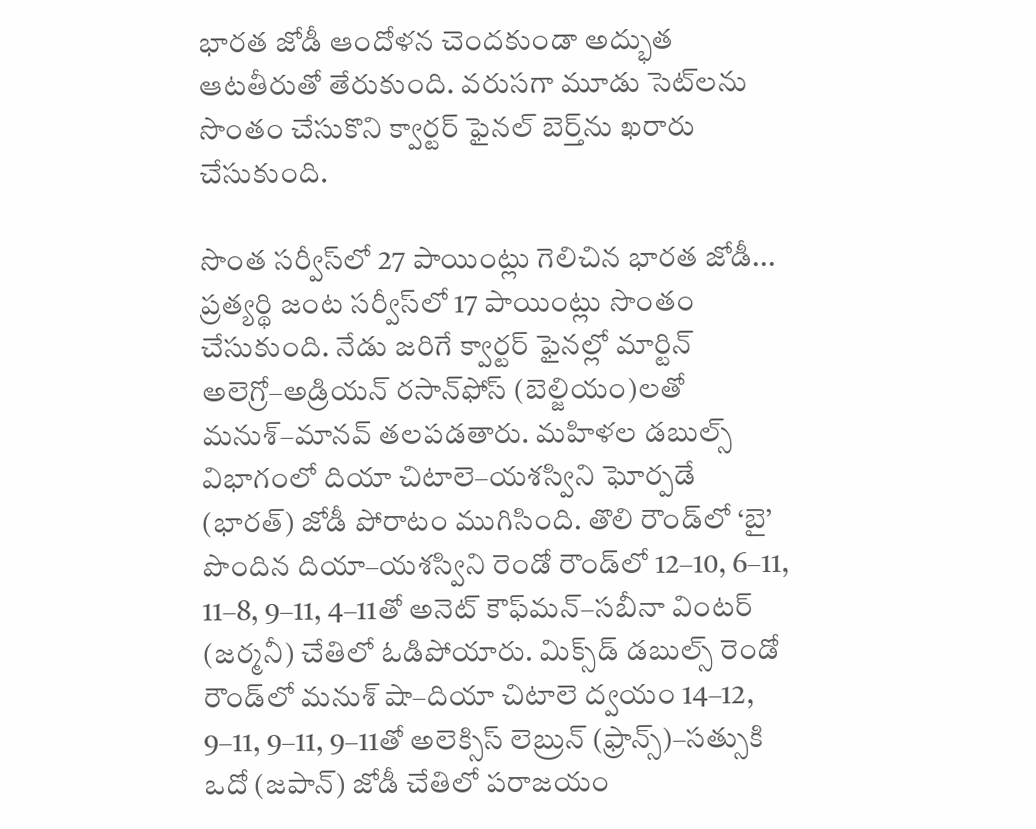భారత జోడీ ఆందోళన చెందకుండా అద్భుత ఆటతీరుతో తేరుకుంది. వరుసగా మూడు సెట్‌లను సొంతం చేసుకొని క్వార్టర్‌ ఫైనల్‌ బెర్త్‌ను ఖరారు చేసుకుంది.

సొంత సర్వీస్‌లో 27 పాయింట్లు గెలిచిన భారత జోడీ... ప్రత్యర్థి జంట సర్వీస్‌లో 17 పాయింట్లు సొంతం చేసుకుంది. నేడు జరిగే క్వార్టర్‌ ఫైనల్లో మార్టిన్‌ అలెగ్రో–అడ్రియన్‌ రసాన్‌ఫోస్‌ (బెల్జియం)లతో మనుశ్‌–మానవ్‌ తలపడతారు. మహిళల డబుల్స్‌ విభాగంలో దియా చిటాలె–యశస్విని ఘోర్పడే (భారత్‌) జోడీ పోరాటం ముగిసింది. తొలి రౌండ్‌లో ‘బై’ పొందిన దియా–యశస్విని రెండో రౌండ్‌లో 12–10, 6–11, 11–8, 9–11, 4–11తో అనెట్‌ కౌఫ్‌మన్‌–సబీనా వింటర్‌ (జర్మనీ) చేతిలో ఓడిపోయారు. మిక్స్‌డ్‌ డబుల్స్‌ రెండో రౌండ్‌లో మనుశ్‌ షా–దియా చిటాలె ద్వయం 14–12, 9–11, 9–11, 9–11తో అలెక్సిస్‌ లెబ్రున్‌ (ఫ్రాన్స్‌)–సత్సుకి ఒదో (జపాన్‌) జోడీ చేతిలో పరాజయం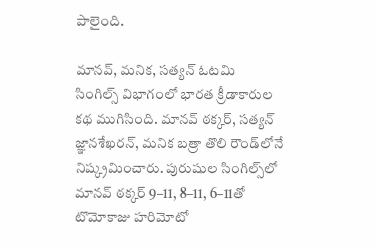పాలైంది.

మానవ్, మనిక, సత్యన్‌ ఓటమి
సింగిల్స్‌ విభాగంలో భారత క్రీడాకారుల కథ ముగిసింది. మానవ్‌ ఠక్కర్, సత్యన్‌ జ్ఞానశేఖరన్, మనిక బత్రా తొలి రౌండ్‌లోనే నిష్క్రమించారు. పురుషుల సింగిల్స్‌లో మానవ్‌ ఠక్కర్‌ 9–11, 8–11, 6–11తో టొమోకాజు హరిమోటో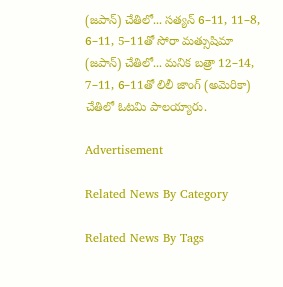(జపాన్‌) చేతిలో... సత్యన్‌ 6–11, 11–8, 6–11, 5–11తో సోరా మత్సుషిమా (జపాన్‌) చేతిలో... మనిక బత్రా 12–14, 7–11, 6–11తో లిలీ జాంగ్‌ (అమెరికా) చేతిలో ఓటమి పాలయ్యారు.

Advertisement

Related News By Category

Related News By Tags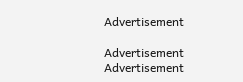Advertisement

Advertisement
Advertisement